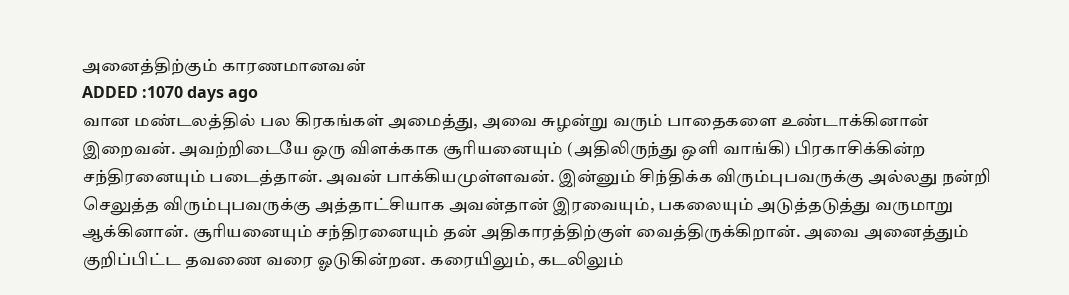அனைத்திற்கும் காரணமானவன்
ADDED :1070 days ago
வான மண்டலத்தில் பல கிரகங்கள் அமைத்து, அவை சுழன்று வரும் பாதைகளை உண்டாக்கினான் இறைவன். அவற்றிடையே ஒரு விளக்காக சூரியனையும் (அதிலிருந்து ஒளி வாங்கி) பிரகாசிக்கின்ற சந்திரனையும் படைத்தான். அவன் பாக்கியமுள்ளவன். இன்னும் சிந்திக்க விரும்புபவருக்கு அல்லது நன்றி செலுத்த விரும்புபவருக்கு அத்தாட்சியாக அவன்தான் இரவையும், பகலையும் அடுத்தடுத்து வருமாறு ஆக்கினான். சூரியனையும் சந்திரனையும் தன் அதிகாரத்திற்குள் வைத்திருக்கிறான். அவை அனைத்தும் குறிப்பிட்ட தவணை வரை ஓடுகின்றன. கரையிலும், கடலிலும்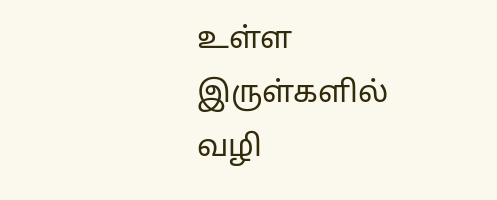உள்ள இருள்களில் வழி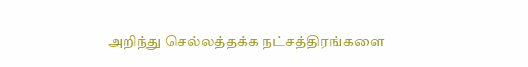அறிந்து செல்லத்தக்க நட்சத்திரங்களை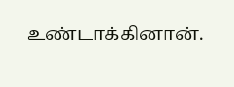உண்டாக்கினான்.